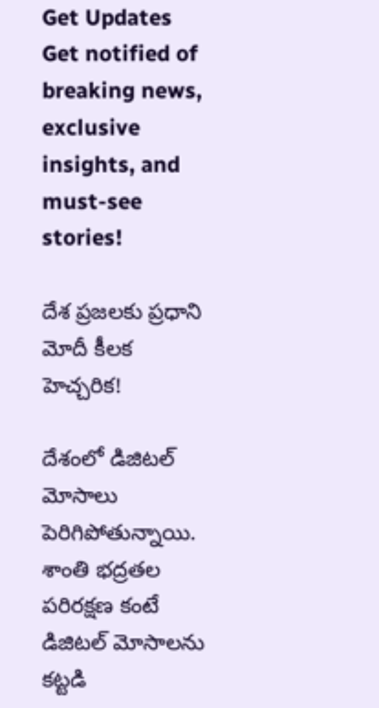Get Updates
Get notified of breaking news, exclusive insights, and must-see stories!

దేశ ప్రజలకు ప్రధాని మోదీ కీలక హెచ్చరిక!

దేశంలో డిజిటల్ మోసాలు పెరిగిపోతున్నాయి. శాంతి భద్రతల పరిరక్షణ కంటే డిజిటల్ మోసాలను కట్టడి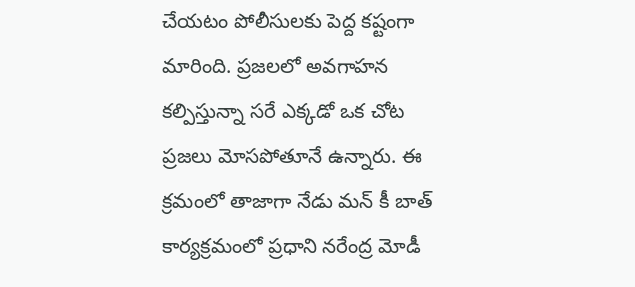చేయటం పోలీసులకు పెద్ద కష్టంగా మారింది. ప్రజలలో అవగాహన కల్పిస్తున్నా సరే ఎక్కడో ఒక చోట ప్రజలు మోసపోతూనే ఉన్నారు. ఈ క్రమంలో తాజాగా నేడు మన్ కీ బాత్ కార్యక్రమంలో ప్రధాని నరేంద్ర మోడీ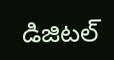డిజిటల్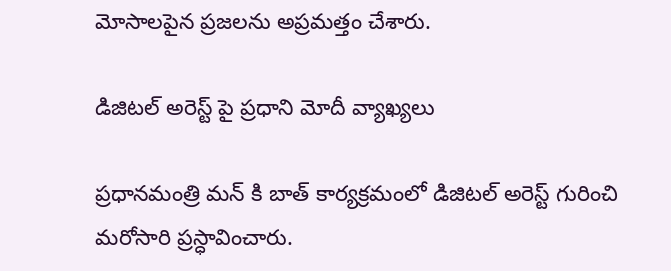మోసాలపైన ప్రజలను అప్రమత్తం చేశారు.

డిజిటల్ అరెస్ట్ పై ప్రధాని మోదీ వ్యాఖ్యలు

ప్రధానమంత్రి మన్ కి బాత్ కార్యక్రమంలో డిజిటల్ అరెస్ట్ గురించి మరోసారి ప్రస్ధావించారు.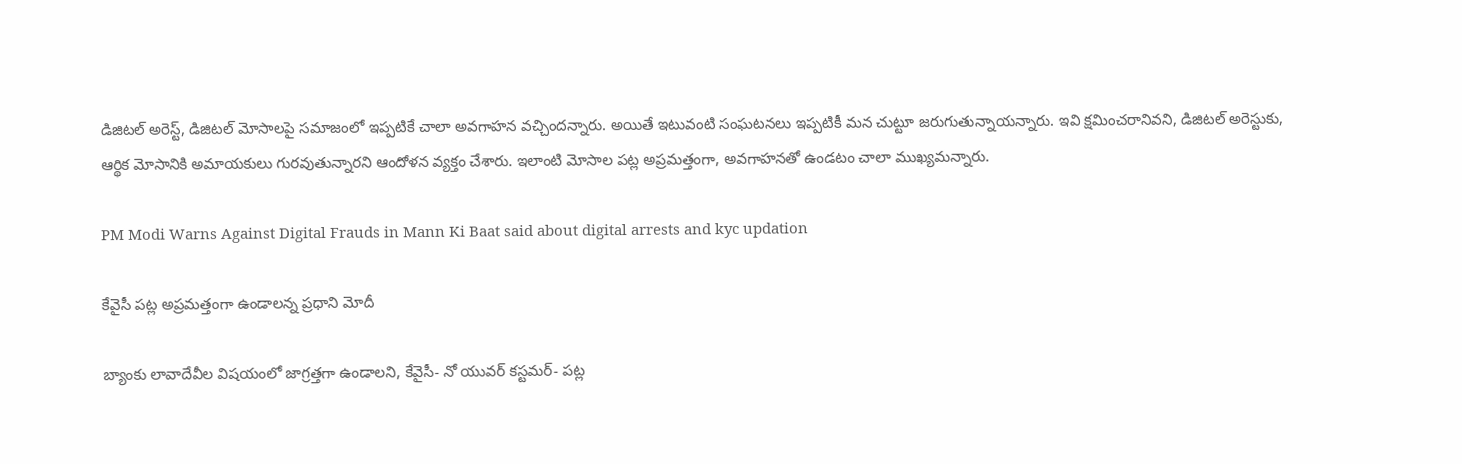డిజిటల్ అరెస్ట్, డిజిటల్ మోసాలపై సమాజంలో ఇప్పటికే చాలా అవగాహన వచ్చిందన్నారు. అయితే ఇటువంటి సంఘటనలు ఇప్పటికీ మన చుట్టూ జరుగుతున్నాయన్నారు. ఇవి క్షమించరానివని, డిజిటల్ అరెస్టుకు, ఆర్థిక మోసానికి అమాయకులు గురవుతున్నారని ఆందోళన వ్యక్తం చేశారు. ఇలాంటి మోసాల పట్ల అప్రమత్తంగా, అవగాహనతో ఉండటం చాలా ముఖ్యమన్నారు.

PM Modi Warns Against Digital Frauds in Mann Ki Baat said about digital arrests and kyc updation

కేవైసీ పట్ల అప్రమత్తంగా ఉండాలన్న ప్రధాని మోదీ

బ్యాంకు లావాదేవీల విషయంలో జాగ్రత్తగా ఉండాలని, కేవైసీ- నో యువర్ కస్టమర్- పట్ల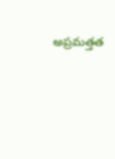అప్రమత్తత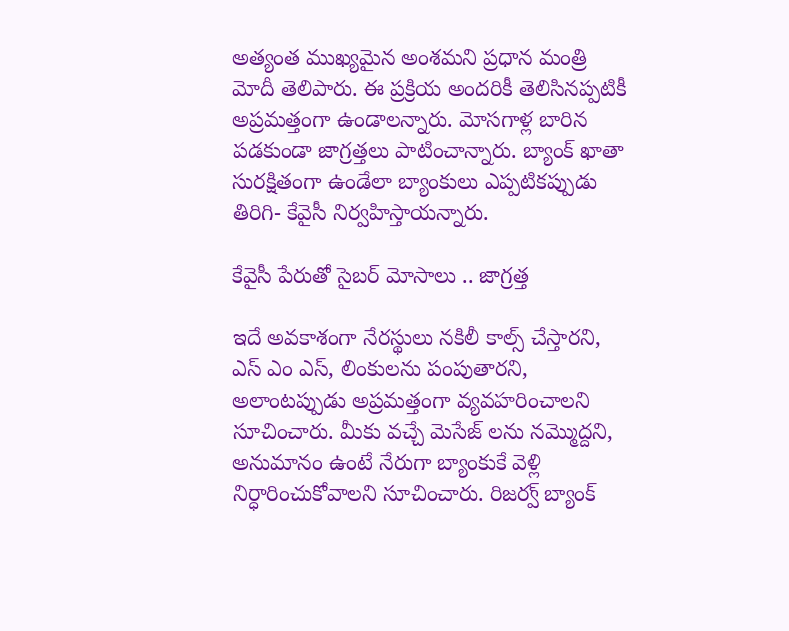అత్యంత ముఖ్యమైన అంశమని ప్రధాన మంత్రి మోదీ తెలిపారు. ఈ ప్రక్రియ అందరికీ తెలిసినప్పటికీ అప్రమత్తంగా ఉండాలన్నారు. మోసగాళ్ల బారిన పడకుండా జాగ్రత్తలు పాటించాన్నారు. బ్యాంక్ ఖాతా సురక్షితంగా ఉండేలా బ్యాంకులు ఎప్పటికప్పుడు తిరిగి- కేవైసీ నిర్వహిస్తాయన్నారు.

కేవైసీ పేరుతో సైబర్ మోసాలు .. జాగ్రత్త

ఇదే అవకాశంగా నేరస్థులు నకిలీ కాల్స్ చేస్తారని, ఎస్ ఎం ఎస్, లింకులను పంపుతారని, అలాంటప్పుడు అప్రమత్తంగా వ్యవహరించాలని సూచించారు. మీకు వచ్చే మెసేజ్ లను నమ్మొద్దని, అనుమానం ఉంటే నేరుగా బ్యాంకుకే వెళ్లి నిర్ధారించుకోవాలని సూచించారు. రిజర్వ్ బ్యాంక్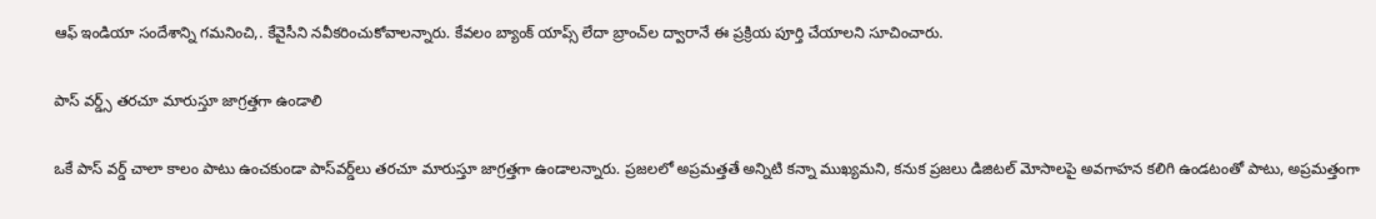ఆఫ్ ఇండియా సందేశాన్ని గమనించి,. కేవైసీని నవీకరించుకోవాలన్నారు. కేవలం బ్యాంక్ యాప్స్ లేదా బ్రాంచ్‌ల ద్వారానే ఈ ప్రక్రియ పూర్తి చేయాలని సూచించారు.

పాస్ వర్డ్స్ తరచూ మారుస్తూ జాగ్రత్తగా ఉండాలి

ఒకే పాస్ వర్డ్ చాలా కాలం పాటు ఉంచకుండా పాస్‌వర్డ్‌లు తరచూ మారుస్తూ జాగ్రత్తగా ఉండాలన్నారు. ప్రజలలో అప్రమత్తతే అన్నిటి కన్నా ముఖ్యమని, కనుక ప్రజలు డిజిటల్ మోసాలపై అవగాహన కలిగి ఉండటంతో పాటు, అప్రమత్తంగా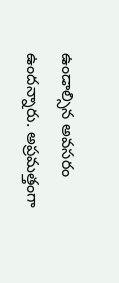ఉండాల్సిన అవసరం ఉందన్నారు. అప్రమత్తంగా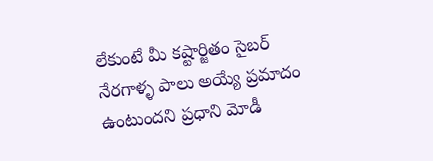లేకుంటే మీ కష్టార్జితం సైబర్ నేరగాళ్ళ పాలు అయ్యే ప్రమాదం ఉంటుందని ప్రధాని మోడీ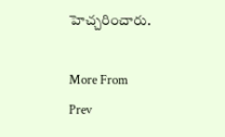హెచ్చరించారు.

More From
Prev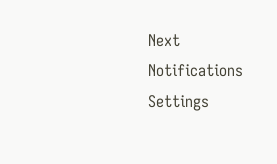Next
Notifications
Settings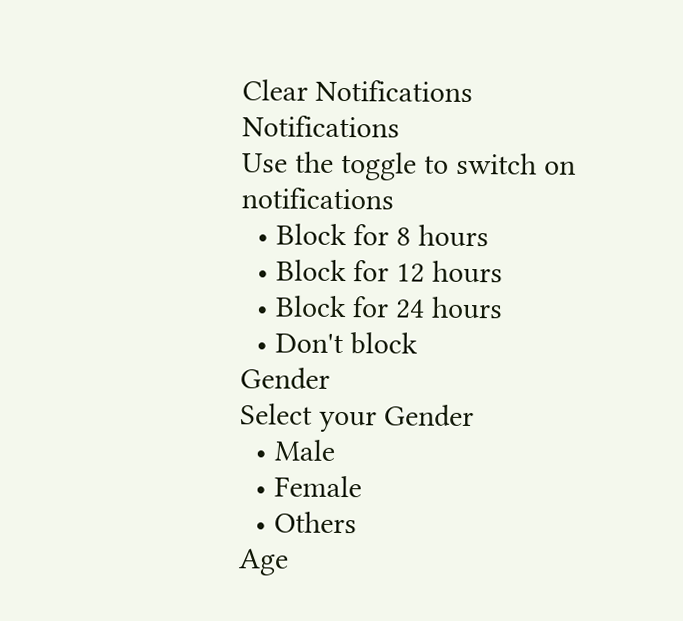Clear Notifications
Notifications
Use the toggle to switch on notifications
  • Block for 8 hours
  • Block for 12 hours
  • Block for 24 hours
  • Don't block
Gender
Select your Gender
  • Male
  • Female
  • Others
Age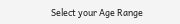Select your Age Range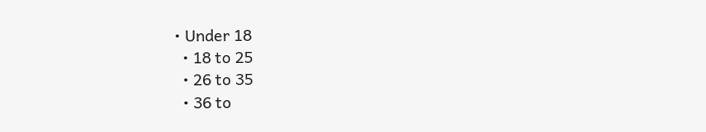• Under 18
  • 18 to 25
  • 26 to 35
  • 36 to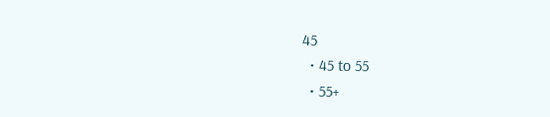45
  • 45 to 55
  • 55+